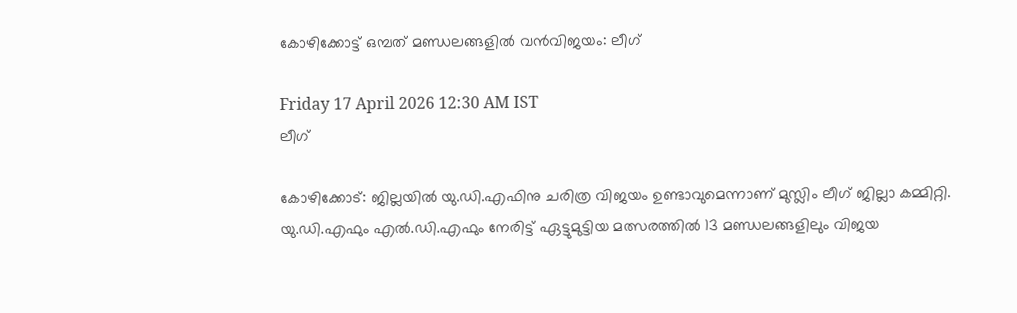കോഴിക്കോട്ട് ഒമ്പത് മണ്ഡലങ്ങളിൽ വൻവിജയം: ലീഗ്

Friday 17 April 2026 12:30 AM IST
ലീഗ്

കോഴിക്കോട്: ജില്ലയിൽ യു.ഡി.എഫിനു ചരിത്ര വിജയം ഉണ്ടാവുമെന്നാണ് മുസ്ലിം ലീഗ് ജില്ലാ കമ്മിറ്റി. യു.ഡി.എഫും എൽ.ഡി.എഫും നേരിട്ട് ഏട്ടുമുട്ടിയ മത്സരത്തിൽ 13 മണ്ഡലങ്ങളിലും വിജയ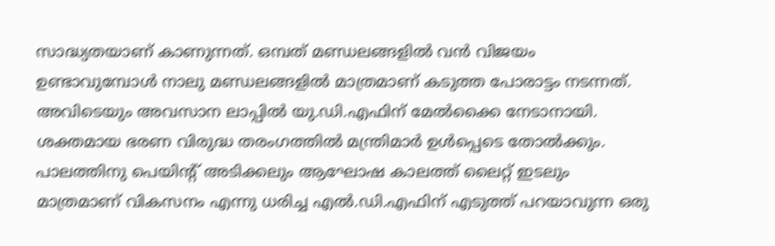സാദ്ധ്യതയാണ് കാണുന്നത്. ഒമ്പത് മണ്ഡലങ്ങളിൽ വൻ വിജയം ഉണ്ടാവുമ്പോൾ നാലു മണ്ഡലങ്ങളിൽ മാത്രമാണ് കടുത്ത പോരാട്ടം നടന്നത്. അവിടെയും അവസാന ലാപ്പിൽ യു.ഡി.എഫിന് മേൽക്കൈ നേടാനായി. ശക്തമായ ഭരണ വിരുദ്ധ തരംഗത്തിൽ മന്ത്രിമാർ ഉൾപ്പെടെ തോൽക്കും. പാലത്തിനു പെയിന്റ് അടിക്കലും ആഘോഷ കാലത്ത് ലൈറ്റ് ഇടലും മാത്രമാണ് വികസനം എന്നു ധരിച്ച എൽ.ഡി.എഫിന് എടുത്ത് പറയാവുന്ന ഒരു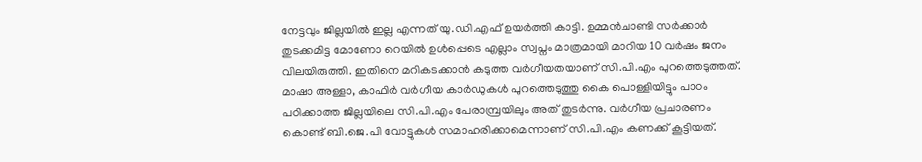നേട്ടവും ജില്ലയിൽ ഇല്ല എന്നത് യു.ഡി.എഫ് ഉയർത്തി കാട്ടി. ഉമ്മൻചാണ്ടി സർക്കാർ തുടക്കമിട്ട മോണോ റെയിൽ ഉൾപ്പെടെ എല്ലാം സ്വപ്നം മാത്രമായി മാറിയ 10 വർഷം ജനം വിലയിരുത്തി. ഇതിനെ മറികടക്കാൻ കടുത്ത വർഗീയതയാണ് സി.പി.എം പുറത്തെടുത്തത്. മാഷാ അള്ളാ, കാഫിർ വർഗീയ കാർഡുകൾ പുറത്തെടുത്തു കൈ പൊള്ളിയിട്ടും പാഠം പഠിക്കാത്ത ജില്ലയിലെ സി.പി.എം പേരാമ്പ്രയിലും അത് തുടർന്നു. വർഗീയ പ്രചാരണം കൊണ്ട് ബി.ജെ.പി വോട്ടുകൾ സമാഹരിക്കാമെന്നാണ് സി.പി.എം കണക്ക് കൂട്ടിയത്.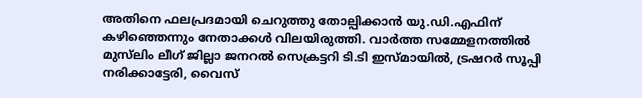അതിനെ ഫലപ്രദമായി ചെറുത്തു തോല്പിക്കാൻ യു.ഡി.എഫിന് കഴിഞ്ഞെന്നും നേതാക്കൾ വിലയിരുത്തി. വാർത്ത സമ്മേളനത്തിൽ മുസ്‌ലിം ലീഗ് ജില്ലാ ജനറൽ സെക്രട്ടറി ടി.ടി ഇസ്മായിൽ, ട്രഷറർ സൂപ്പി നരിക്കാട്ടേരി, വൈസ്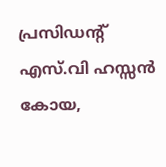പ്രസിഡന്റ് എസ്.വി ഹസ്സൻ കോയ,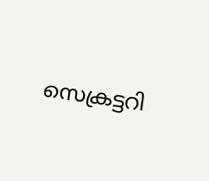സെക്രട്ടറി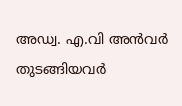അഡ്വ. എ.വി അൻവർ തുടങ്ങിയവർ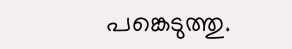പങ്കെടുത്തു.